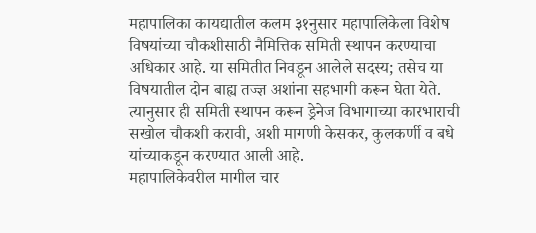महापालिका कायद्यातील कलम ३१नुसार महापालिकेला विशेष विषयांच्या चौकशीसाठी नैमित्तिक समिती स्थापन करण्याचा अधिकार आहे. या समितीत निवडून आलेले सदस्य; तसेच या विषयातील दोन बाह्य तज्ज्ञ अशांना सहभागी करून घेता येते. त्यानुसार ही समिती स्थापन करून ड्रेनेज विभागाच्या कारभाराची सखोल चौकशी करावी, अशी मागणी केसकर, कुलकर्णी व बधे यांच्याकडून करण्यात आली आहे.
महापालिकेवरील मागील चार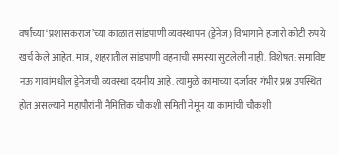वर्षांच्या ‘प्रशासकराज’च्या काळात सांडपाणी व्यवस्थापन (ड्रेनेज) विभागाने हजारो कोटी रुपये खर्च केले आहेत. मात्र, शहरातील सांडपाणी वहनाची समस्या सुटलेली नाही. विशेषत: समाविष्ट नऊ गावांमधील ड्रेनेजची व्यवस्था दयनीय आहे. त्यामुळे कामाच्या दर्जावर गंभीर प्रश्न उपस्थित होत असल्याने महापौरांनी नैमित्तिक चौकशी समिती नेमून या कामांची चौकशी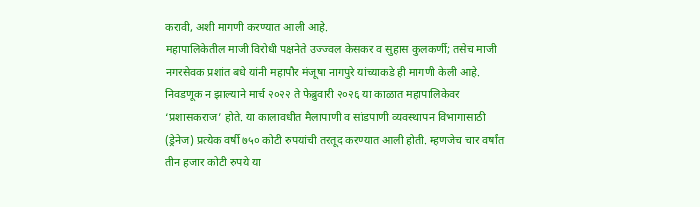करावी, अशी मागणी करण्यात आली आहे.
महापालिकेतील माजी विरोधी पक्षनेते उज्ज्वल केसकर व सुहास कुलकर्णी; तसेच माजी नगरसेवक प्रशांत बधे यांनी महापौर मंजूषा नागपुरे यांच्याकडे ही मागणी केली आहे. निवडणूक न झाल्याने मार्च २०२२ ते फेब्रुवारी २०२६ या काळात महापालिकेवर ‘प्रशासकराज’ होते. या कालावधीत मैलापाणी व सांडपाणी व्यवस्थापन विभागासाठी (ड्रेनेज) प्रत्येक वर्षी ७५० कोटी रुपयांची तरतूद करण्यात आली होती. म्हणजेच चार वर्षांत तीन हजार कोटी रुपये या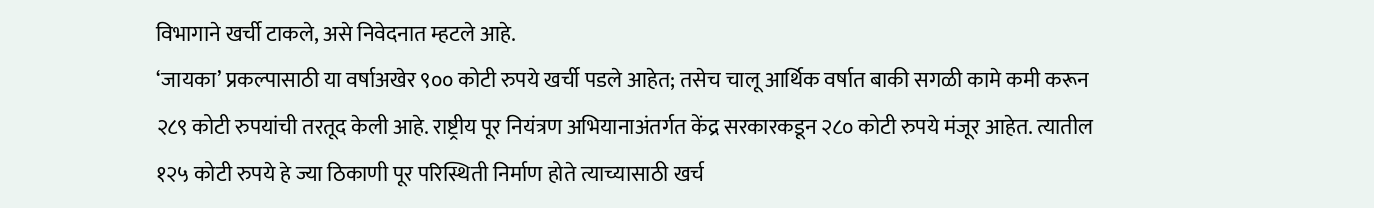विभागाने खर्ची टाकले, असे निवेदनात म्हटले आहे.
‘जायका’ प्रकल्पासाठी या वर्षाअखेर ९०० कोटी रुपये खर्ची पडले आहेत; तसेच चालू आर्थिक वर्षात बाकी सगळी कामे कमी करून २८९ कोटी रुपयांची तरतूद केली आहे. राष्ट्रीय पूर नियंत्रण अभियानाअंतर्गत केंद्र सरकारकडून २८० कोटी रुपये मंजूर आहेत. त्यातील १२५ कोटी रुपये हे ज्या ठिकाणी पूर परिस्थिती निर्माण होते त्याच्यासाठी खर्च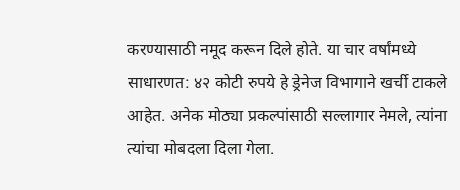करण्यासाठी नमूद करून दिले होते. या चार वर्षांमध्ये साधारणत: ४२ कोटी रुपये हे ड्रेनेज विभागाने खर्ची टाकले आहेत. अनेक मोठ्या प्रकल्पांसाठी सल्लागार नेमले, त्यांना त्यांचा मोबदला दिला गेला.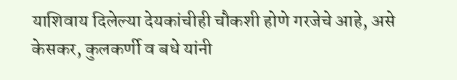याशिवाय दिलेल्या देयकांचीही चौकशी होणे गरजेचे आहे, असे केसकर, कुलकर्णी व बधे यांनी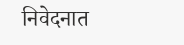निवेदनात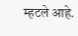म्हटले आहे.